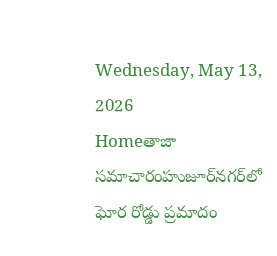Wednesday, May 13, 2026
Homeతాజా సమాచారంహుజూర్‌నగర్‌లో ఘోర రోడ్డు ప్రమాదం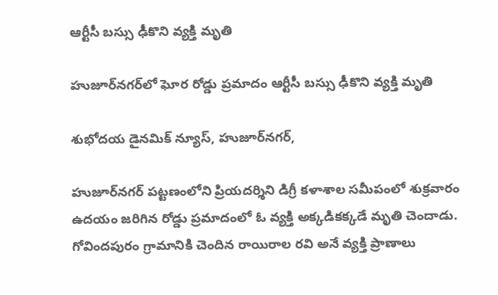ఆర్టీసీ బస్సు ఢీకొని వ్యక్తి మృతి

హుజూర్‌నగర్‌లో ఘోర రోడ్డు ప్రమాదం ఆర్టీసీ బస్సు ఢీకొని వ్యక్తి మృతి

శుభోదయ డైనమిక్ న్యూస్, హుజూర్‌నగర్,

హుజూర్‌నగర్ పట్టణంలోని ప్రియదర్శిని డిగ్రీ కళాశాల సమీపంలో శుక్రవారం ఉదయం జరిగిన రోడ్డు ప్రమాదంలో ఓ వ్యక్తి అక్కడికక్కడే మృతి చెందాడు. గోవిందపురం గ్రామానికి చెందిన రాయిరాల రవి అనే వ్యక్తి ప్రాణాలు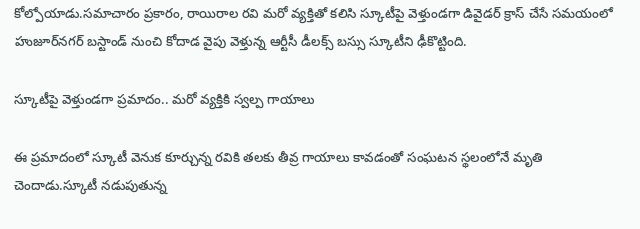కోల్పోయాడు.సమాచారం ప్రకారం, రాయిరాల రవి మరో వ్యక్తితో కలిసి స్కూటీపై వెళ్తుండగా డివైడర్ క్రాస్ చేసే సమయంలో హుజూర్‌నగర్ బస్టాండ్ నుంచి కోదాడ వైపు వెళ్తున్న ఆర్టీసీ డీలక్స్ బస్సు స్కూటీని ఢీకొట్టింది.

స్కూటీపై వెళ్తుండగా ప్రమాదం.. మరో వ్యక్తికి స్వల్ప గాయాలు

ఈ ప్రమాదంలో స్కూటీ వెనుక కూర్చున్న రవికి తలకు తీవ్ర గాయాలు కావడంతో సంఘటన స్థలంలోనే మృతి చెందాడు.స్కూటీ నడుపుతున్న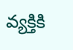వ్యక్తికి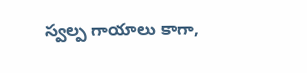స్వల్ప గాయాలు కాగా,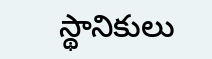స్థానికులు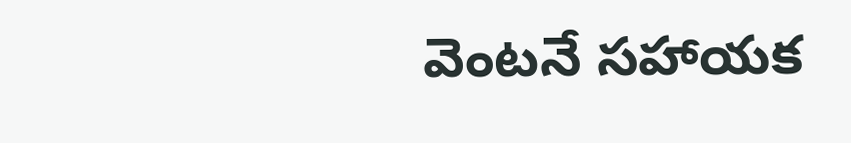వెంటనే సహాయక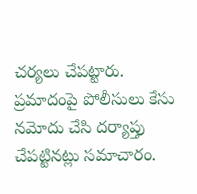చర్యలు చేపట్టారు. ప్రమాదంపై పోలీసులు కేసు నమోదు చేసి దర్యాప్తు చేపట్టినట్లు సమాచారం.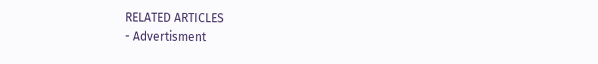RELATED ARTICLES
- Advertisment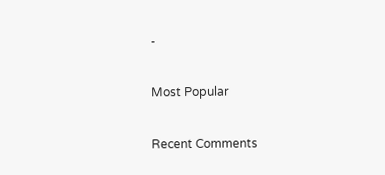-

Most Popular

Recent Comments